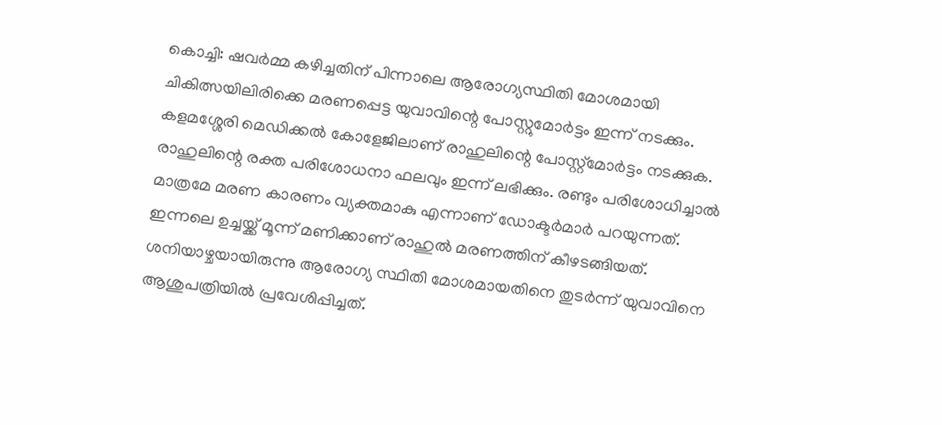കൊച്ചി: ഷവർമ്മ കഴിച്ചതിന് പിന്നാലെ ആരോഗ്യസ്ഥിതി മോശമായി ചികിത്സയിലിരിക്കെ മരണപ്പെട്ട യുവാവിന്റെ പോസ്റ്റുമോർട്ടം ഇന്ന് നടക്കും. കളമശ്ശേരി മെഡിക്കൽ കോളേജിലാണ് രാഹുലിന്റെ പോസ്റ്റ്മോർട്ടം നടക്കുക. രാഹുലിന്റെ രക്ത പരിശോധനാ ഫലവും ഇന്ന് ലഭിക്കും. രണ്ടും പരിശോധിച്ചാൽ മാത്രമേ മരണ കാരണം വ്യക്തമാകു എന്നാണ് ഡോക്ടർമാർ പറയുന്നത്.
ഇന്നലെ ഉച്ചയ്ക്ക് മൂന്ന് മണിക്കാണ് രാഹുൽ മരണത്തിന് കീഴടങ്ങിയത്. ശനിയാഴ്ചയായിരുന്നു ആരോഗ്യ സ്ഥിതി മോശമായതിനെ തുടർന്ന് യുവാവിനെ ആശുപത്രിയിൽ പ്രവേശിപ്പിച്ചത്.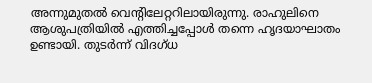അന്നുമുതൽ വെന്റിലേറ്ററിലായിരുന്നു. രാഹുലിനെ ആശുപത്രിയിൽ എത്തിച്ചപ്പോൾ തന്നെ ഹൃദയാഘാതം ഉണ്ടായി. തുടർന്ന് വിദഗ്ധ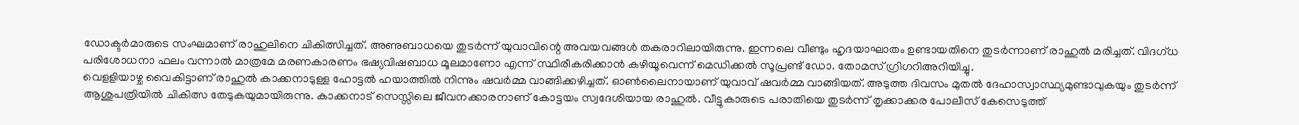ഡോക്ടർമാരുടെ സംഘമാണ് രാഹുലിനെ ചികിത്സിച്ചത്. അണുബാധയെ തുടർന്ന് യുവാവിന്റെ അവയവങ്ങൾ തകരാറിലായിരുന്നു. ഇന്നലെ വീണ്ടും ഹൃദയാഘാതം ഉണ്ടായതിനെ തുടർന്നാണ് രാഹുൽ മരിച്ചത്. വിദഗ്ധ പരിശോധനാ ഫലം വന്നാൽ മാത്രമേ മരണകാരണം ഭഷ്യവിഷബാധ മൂലമാണോ എന്ന് സ്ഥിരീകരിക്കാൻ കഴിയൂവെന്ന് മെഡിക്കൽ സൂപ്രണ്ട് ഡോ. തോമസ് ഗ്രിഗറിഅറിയിച്ചു.
വെളളിയാഴ്ച വൈകിട്ടാണ് രാഹുൽ കാക്കനാടുള്ള ഹോട്ടൽ ഹയാത്തിൽ നിന്നും ഷവർമ്മ വാങ്ങിക്കഴിച്ചത്. ഓൺലൈനായാണ് യുവാവ് ഷവർമ്മ വാങ്ങിയത്. അടുത്ത ദിവസം മുതൽ ദേഹാസ്വാസ്ഥ്യമുണ്ടാവുകയും തുടർന്ന് ആശുപത്രിയിൽ ചികിത്സ തേടുകയുമായിരുന്നു. കാക്കനാട് സെസ്സിലെ ജീവനക്കാരനാണ് കോട്ടയം സ്വദേശിയായ രാഹുൽ. വീട്ടുകാരുടെ പരാതിയെ തുടർന്ന് തൃക്കാക്കര പോലീസ് കേസെടുത്ത്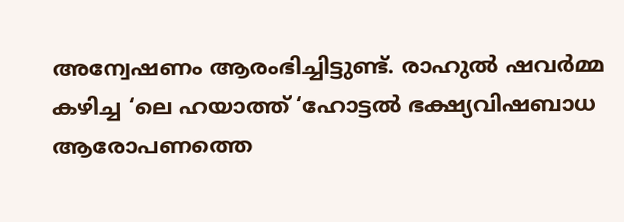അന്വേഷണം ആരംഭിച്ചിട്ടുണ്ട്. രാഹുൽ ഷവർമ്മ കഴിച്ച ‘ലെ ഹയാത്ത് ‘ഹോട്ടൽ ഭക്ഷ്യവിഷബാധ ആരോപണത്തെ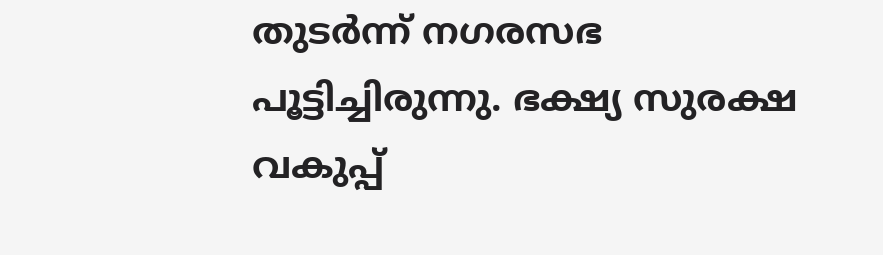തുടർന്ന് നഗരസഭ പൂട്ടിച്ചിരുന്നു. ഭക്ഷ്യ സുരക്ഷ വകുപ്പ്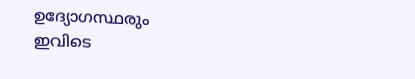ഉദ്യോഗസ്ഥരും ഇവിടെ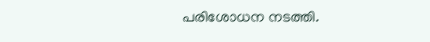പരിശോധന നടത്തി.